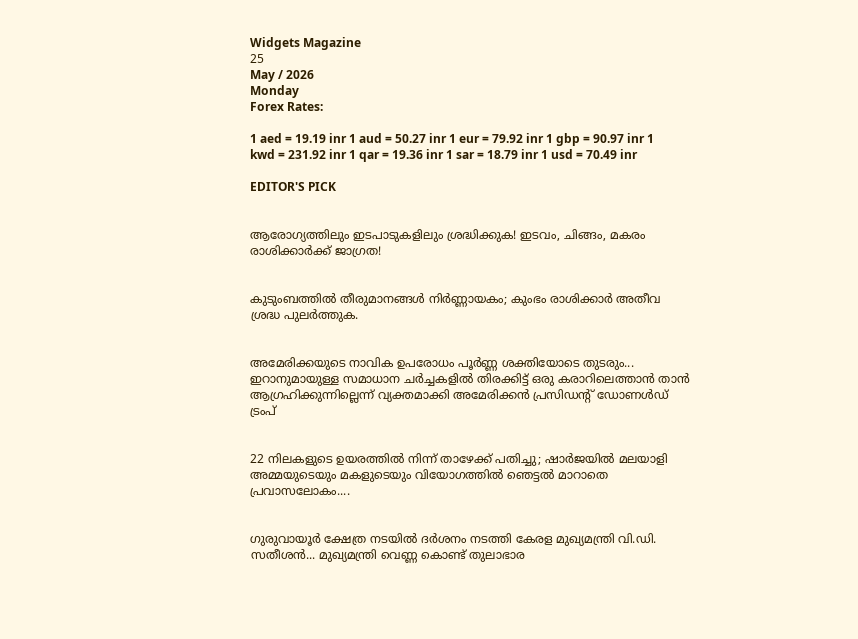Widgets Magazine
25
May / 2026
Monday
Forex Rates:

1 aed = 19.19 inr 1 aud = 50.27 inr 1 eur = 79.92 inr 1 gbp = 90.97 inr 1 kwd = 231.92 inr 1 qar = 19.36 inr 1 sar = 18.79 inr 1 usd = 70.49 inr

EDITOR'S PICK


ആരോഗ്യത്തിലും ഇടപാടുകളിലും ശ്രദ്ധിക്കുക! ഇടവം, ചിങ്ങം, മകരം രാശിക്കാർക്ക് ജാഗ്രത!


കുടുംബത്തിൽ തീരുമാനങ്ങൾ നിർണ്ണായകം; കുംഭം രാശിക്കാർ അതീവ ശ്രദ്ധ പുലർത്തുക.


അമേരിക്കയുടെ നാവിക ഉപരോധം പൂർണ്ണ ശക്തിയോടെ തുടരും... ഇറാനുമായുള്ള സമാധാന ചർച്ചകളിൽ തിരക്കിട്ട് ഒരു കരാറിലെത്താൻ താൻ ആഗ്രഹിക്കുന്നില്ലെന്ന് വ്യക്തമാക്കി അമേരിക്കൻ പ്രസിഡന്റ് ഡോണൾഡ് ട്രംപ്


22 നിലകളുടെ ഉയരത്തിൽ നിന്ന് താഴേക്ക് പതിച്ചു; ഷാർജയിൽ മലയാളി അമ്മയുടെയും മകളുടെയും വിയോഗത്തിൽ ഞെട്ടൽ മാറാതെ പ്രവാസലോകം....


ഗുരുവായൂര്‍ ക്ഷേത്ര നടയില്‍ ദര്‍ശനം നടത്തി കേരള മുഖ്യമന്ത്രി വി.ഡി. സതീശന്‍... മുഖ്യമന്ത്രി വെണ്ണ കൊണ്ട് തുലാഭാര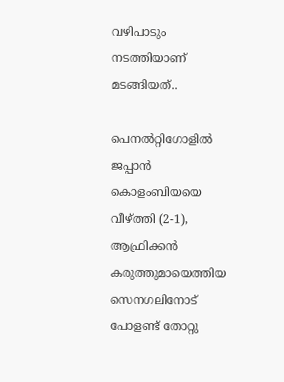വഴിപാടും നടത്തിയാണ് മടങ്ങിയത്..

പെനല്‍റ്റിഗോളില്‍ ജപ്പാന്‍ കൊളംബിയയെ വീഴ്ത്തി (2-1), ആഫ്രിക്കന്‍ കരുത്തുമായെത്തിയ സെനഗലിനോട് പോളണ്ട് തോറ്റു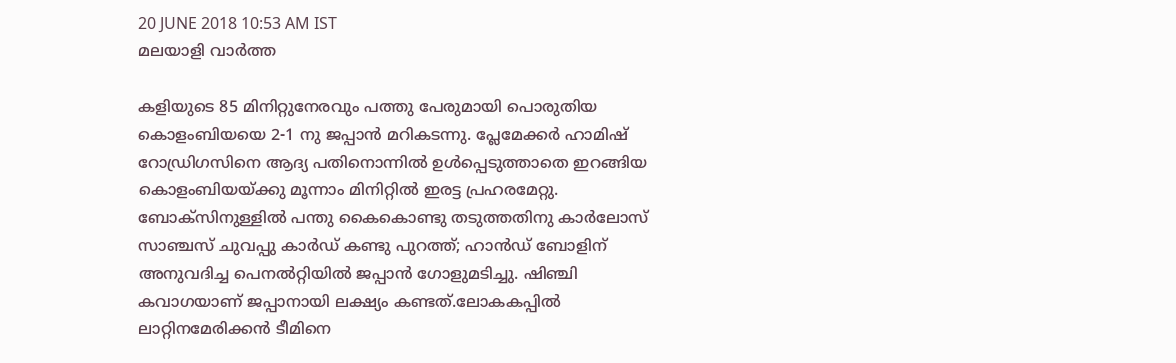20 JUNE 2018 10:53 AM IST
മലയാളി വാര്‍ത്ത

കളിയുടെ 85 മിനിറ്റുനേരവും പത്തു പേരുമായി പൊരുതിയ കൊളംബിയയെ 2-1 നു ജപ്പാന്‍ മറികടന്നു. പ്ലേമേക്കര്‍ ഹാമിഷ് റോഡ്രിഗസിനെ ആദ്യ പതിനൊന്നില്‍ ഉള്‍പ്പെടുത്താതെ ഇറങ്ങിയ കൊളംബിയയ്ക്കു മൂന്നാം മിനിറ്റില്‍ ഇരട്ട പ്രഹരമേറ്റു. ബോക്‌സിനുള്ളില്‍ പന്തു കൈകൊണ്ടു തടുത്തതിനു കാര്‍ലോസ് സാഞ്ചസ് ചുവപ്പു കാര്‍ഡ് കണ്ടു പുറത്ത്; ഹാന്‍ഡ് ബോളിന് അനുവദിച്ച പെനല്‍റ്റിയില്‍ ജപ്പാന്‍ ഗോളുമടിച്ചു. ഷിഞ്ചി കവാഗയാണ് ജപ്പാനായി ലക്ഷ്യം കണ്ടത്.ലോകകപ്പില്‍ ലാറ്റിനമേരിക്കന്‍ ടീമിനെ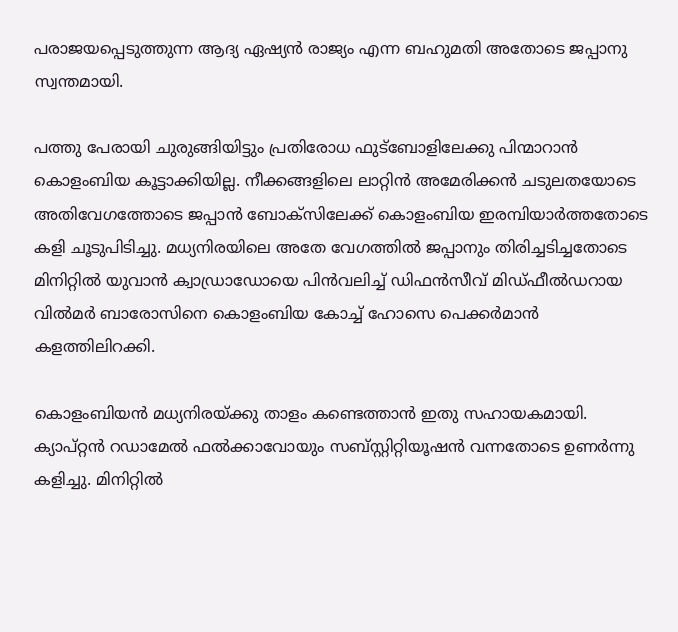പരാജയപ്പെടുത്തുന്ന ആദ്യ ഏഷ്യന്‍ രാജ്യം എന്ന ബഹുമതി അതോടെ ജപ്പാനു സ്വന്തമായി.

പത്തു പേരായി ചുരുങ്ങിയിട്ടും പ്രതിരോധ ഫുട്‌ബോളിലേക്കു പിന്മാറാന്‍ കൊളംബിയ കൂട്ടാക്കിയില്ല. നീക്കങ്ങളിലെ ലാറ്റിന്‍ അമേരിക്കന്‍ ചടുലതയോടെ അതിവേഗത്തോടെ ജപ്പാന്‍ ബോക്‌സിലേക്ക് കൊളംബിയ ഇരമ്പിയാര്‍ത്തതോടെ കളി ചൂടുപിടിച്ചു. മധ്യനിരയിലെ അതേ വേഗത്തില്‍ ജപ്പാനും തിരിച്ചടിച്ചതോടെ മിനിറ്റില്‍ യുവാന്‍ ക്വാഡ്രാഡോയെ പിന്‍വലിച്ച് ഡിഫന്‍സീവ് മിഡ്ഫീല്‍ഡറായ വില്‍മര്‍ ബാരോസിനെ കൊളംബിയ കോച്ച് ഹോസെ പെക്കര്‍മാന്‍ കളത്തിലിറക്കി.

കൊളംബിയന്‍ മധ്യനിരയ്ക്കു താളം കണ്ടെത്താന്‍ ഇതു സഹായകമായി. ക്യാപ്റ്റന്‍ റഡാമേല്‍ ഫല്‍ക്കാവോയും സബ്സ്റ്റിറ്റിയൂഷന്‍ വന്നതോടെ ഉണര്‍ന്നു കളിച്ചു. മിനിറ്റില്‍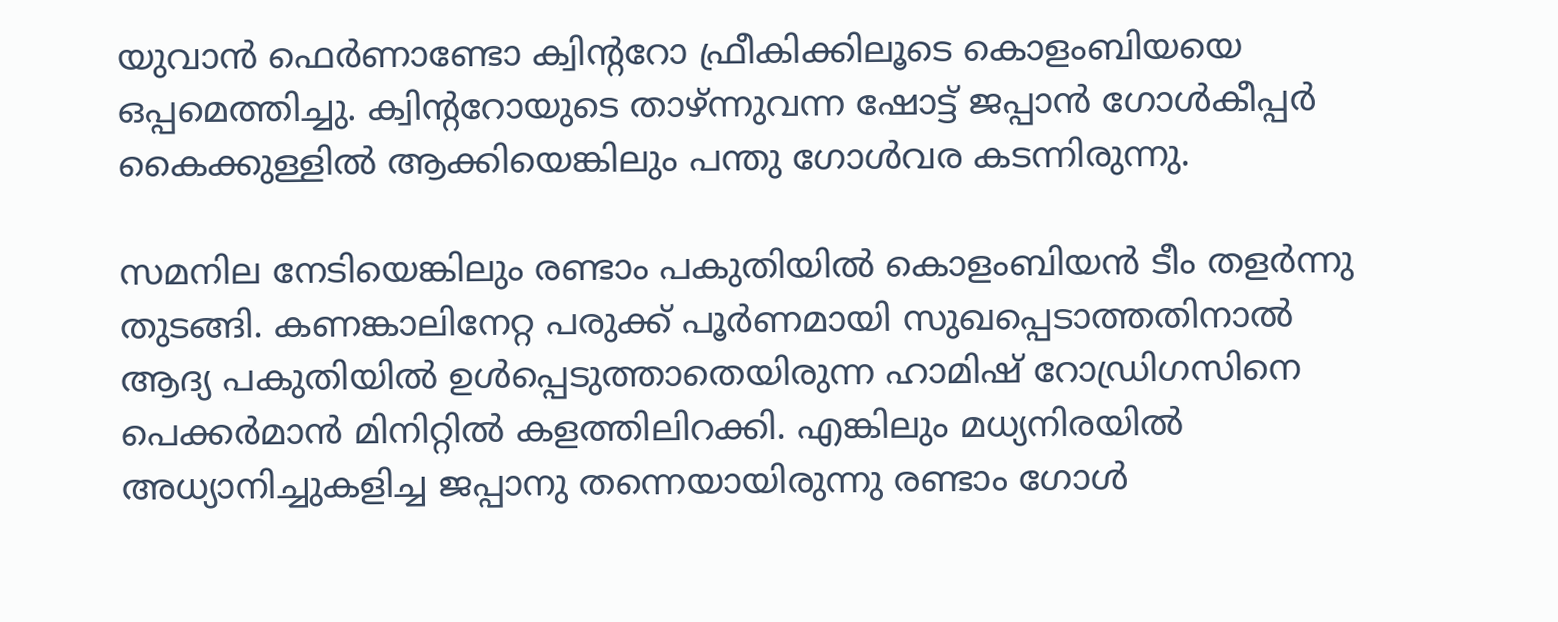യുവാന്‍ ഫെര്‍ണാണ്ടോ ക്വിന്ററോ ഫ്രീകിക്കിലൂടെ കൊളംബിയയെ ഒപ്പമെത്തിച്ചു. ക്വിന്ററോയുടെ താഴ്ന്നുവന്ന ഷോട്ട് ജപ്പാന്‍ ഗോള്‍കീപ്പര്‍ കൈക്കുള്ളില്‍ ആക്കിയെങ്കിലും പന്തു ഗോള്‍വര കടന്നിരുന്നു.

സമനില നേടിയെങ്കിലും രണ്ടാം പകുതിയില്‍ കൊളംബിയന്‍ ടീം തളര്‍ന്നു തുടങ്ങി. കണങ്കാലിനേറ്റ പരുക്ക് പൂര്‍ണമായി സുഖപ്പെടാത്തതിനാല്‍ ആദ്യ പകുതിയില്‍ ഉള്‍പ്പെടുത്താതെയിരുന്ന ഹാമിഷ് റോഡ്രിഗസിനെ പെക്കര്‍മാന്‍ മിനിറ്റില്‍ കളത്തിലിറക്കി. എങ്കിലും മധ്യനിരയില്‍ അധ്യാനിച്ചുകളിച്ച ജപ്പാനു തന്നെയായിരുന്നു രണ്ടാം ഗോള്‍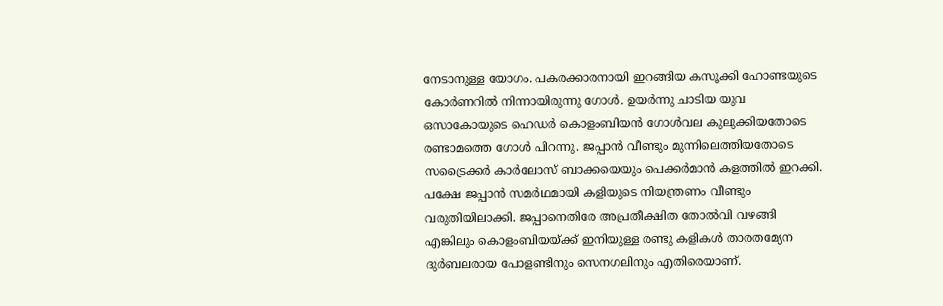നേടാനുള്ള യോഗം. പകരക്കാരനായി ഇറങ്ങിയ കസൂക്കി ഹോണ്ടയുടെ കോര്‍ണറില്‍ നിന്നായിരുന്നു ഗോള്‍. ഉയര്‍ന്നു ചാടിയ യുവ ഒസാകോയുടെ ഹെഡര്‍ കൊളംബിയന്‍ ഗോള്‍വല കുലുക്കിയതോടെ രണ്ടാമത്തെ ഗോള്‍ പിറന്നു. ജപ്പാന്‍ വീണ്ടും മുന്നിലെത്തിയതോടെ സട്രൈക്കര്‍ കാര്‍ലോസ് ബാക്കയെയും പെക്കര്‍മാന്‍ കളത്തില്‍ ഇറക്കി. പക്ഷേ ജപ്പാന്‍ സമര്‍ഥമായി കളിയുടെ നിയന്ത്രണം വീണ്ടും വരുതിയിലാക്കി. ജപ്പാനെതിരേ അപ്രതീക്ഷിത തോല്‍വി വഴങ്ങി എങ്കിലും കൊളംബിയയ്ക്ക് ഇനിയുള്ള രണ്ടു കളികള്‍ താരതമ്യേന ദുര്‍ബലരായ പോളണ്ടിനും സെനഗലിനും എതിരെയാണ്.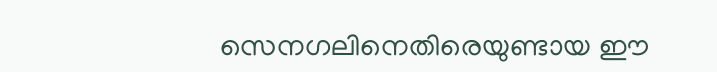സെനഗലിനെതിരെയുണ്ടായ ഈ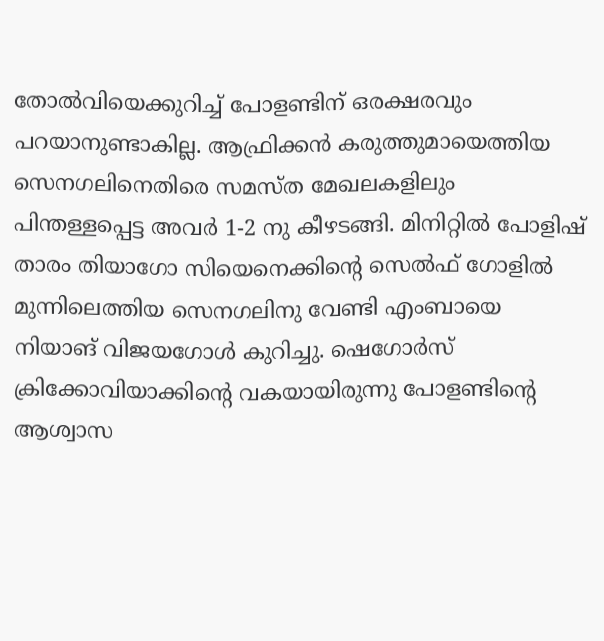തോല്‍വിയെക്കുറിച്ച് പോളണ്ടിന് ഒരക്ഷരവും പറയാനുണ്ടാകില്ല. ആഫ്രിക്കന്‍ കരുത്തുമായെത്തിയ സെനഗലിനെതിരെ സമസ്ത മേഖലകളിലും പിന്തള്ളപ്പെട്ട അവര്‍ 1-2 നു കീഴടങ്ങി. മിനിറ്റില്‍ പോളിഷ് താരം തിയാഗോ സിയെനെക്കിന്റെ സെല്‍ഫ് ഗോളില്‍ മുന്നിലെത്തിയ സെനഗലിനു വേണ്ടി എംബായെ നിയാങ് വിജയഗോള്‍ കുറിച്ചു. ഷെഗോര്‍സ് ക്രിക്കോവിയാക്കിന്റെ വകയായിരുന്നു പോളണ്ടിന്റെ ആശ്വാസ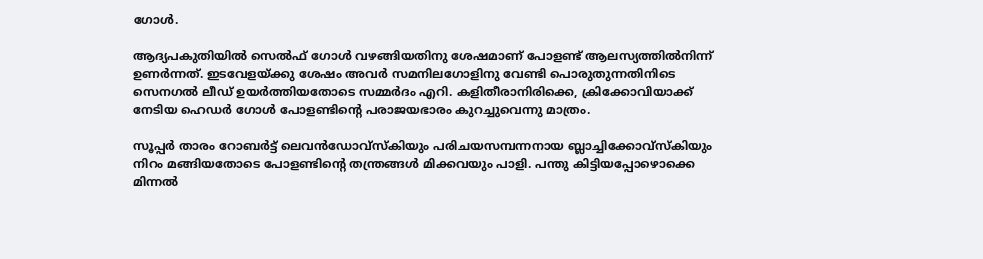ഗോള്‍.

ആദ്യപകുതിയില്‍ സെല്‍ഫ് ഗോള്‍ വഴങ്ങിയതിനു ശേഷമാണ് പോളണ്ട് ആലസ്യത്തില്‍നിന്ന് ഉണര്‍ന്നത്. ഇടവേളയ്ക്കു ശേഷം അവര്‍ സമനിലഗോളിനു വേണ്ടി പൊരുതുന്നതിനിടെ സെനഗല്‍ ലീഡ് ഉയര്‍ത്തിയതോടെ സമ്മര്‍ദം എറി. കളിതീരാനിരിക്കെ, ക്രിക്കോവിയാക്ക് നേടിയ ഹെഡര്‍ ഗോള്‍ പോളണ്ടിന്റെ പരാജയഭാരം കുറച്ചുവെന്നു മാത്രം.

സൂപ്പര്‍ താരം റോബര്‍ട്ട് ലെവന്‍ഡോവ്‌സ്‌കിയും പരിചയസമ്പന്നനായ ബ്ലാച്ചിക്കോവ്‌സ്‌കിയും നിറം മങ്ങിയതോടെ പോളണ്ടിന്റെ തന്ത്രങ്ങള്‍ മിക്കവയും പാളി. പന്തു കിട്ടിയപ്പോഴൊക്കെ മിന്നല്‍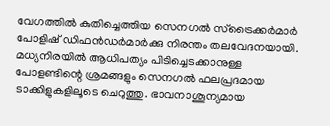വേഗത്തില്‍ കുതിച്ചെത്തിയ സെനഗല്‍ സ്‌ട്രൈക്കര്‍മാര്‍ പോളിഷ് ഡിഫന്‍ഡര്‍മാര്‍ക്കു നിരന്തം തലവേദനയായി. മധ്യനിരയില്‍ ആധിപത്യം പിടിച്ചെടക്കാനുള്ള പോളണ്ടിന്റെ ശ്രമങ്ങളും സെനഗല്‍ ഫലപ്രദമായ ടാക്കിളുകളിലൂടെ ചെറുത്തു. ഭാവനാശൂന്യമായ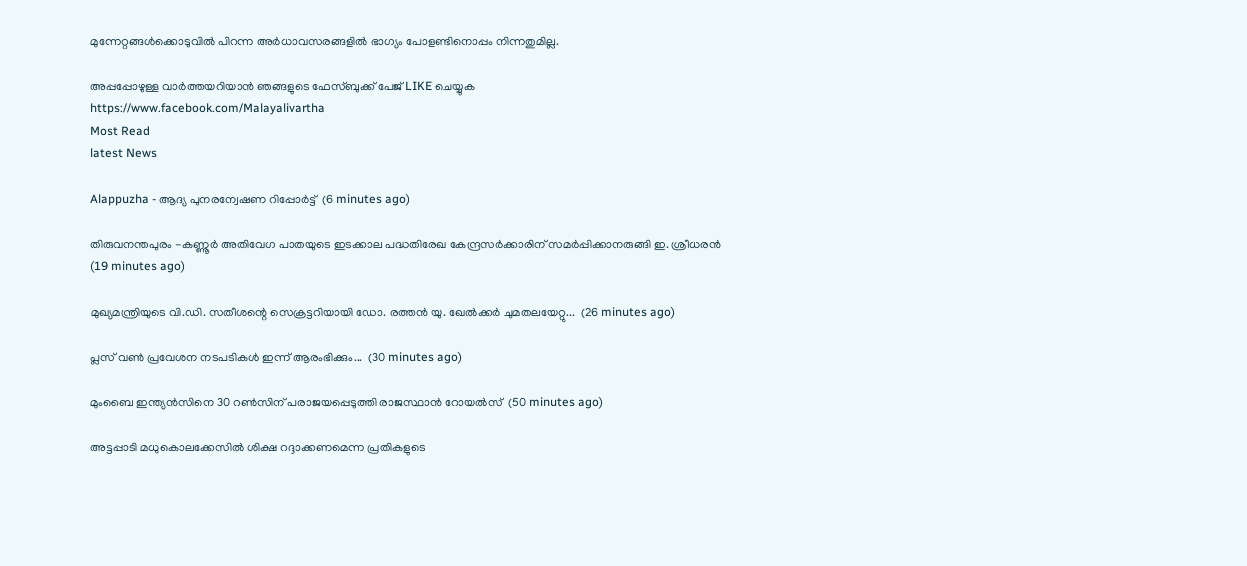മുന്നേറ്റങ്ങള്‍ക്കൊടുവില്‍ പിറന്ന അര്‍ധാവസരങ്ങളില്‍ ഭാഗ്യം പോളണ്ടിനൊപ്പം നിന്നതുമില്ല.

അപ്പപ്പോഴുള്ള വാര്‍ത്തയറിയാന്‍ ഞങ്ങളുടെ ഫേസ്‌ബുക്ക്‌ പേജ് LIKE ചെയ്യുക
https://www.facebook.com/Malayalivartha
Most Read
latest News

Alappuzha - ആദ്യ പുനരന്വേഷണ റിപ്പോര്‍ട്ട്  (6 minutes ago)

തിരുവനന്തപുരം -കണ്ണൂര്‍ അതിവേഗ പാതയുടെ ഇടക്കാല പദ്ധതിരേഖ കേന്ദ്രസര്‍ക്കാരിന് സമര്‍പ്പിക്കാനരുങ്ങി ഇ. ശ്രീധരൻ  (19 minutes ago)

മുഖ്യമന്ത്രിയുടെ വി.ഡി. സതീശന്റെ സെക്രട്ടറിയായി ഡോ. രത്തൻ യു. ഖേൽക്കർ ചുമതലയേറ്റു...  (26 minutes ago)

പ്ലസ് വണ്‍ പ്രവേശന നടപടികള്‍ ഇന്ന് ആരംഭിക്കും...  (30 minutes ago)

മുംബൈ ഇന്ത്യൻസിനെ 30 റൺസിന് പരാജയപ്പെടുത്തി രാജസ്ഥാൻ റോയൽസ്  (50 minutes ago)

അട്ടപ്പാടി മധുകൊലക്കേസിൽ ശിക്ഷ റദ്ദാക്കണമെന്ന പ്രതികളുടെ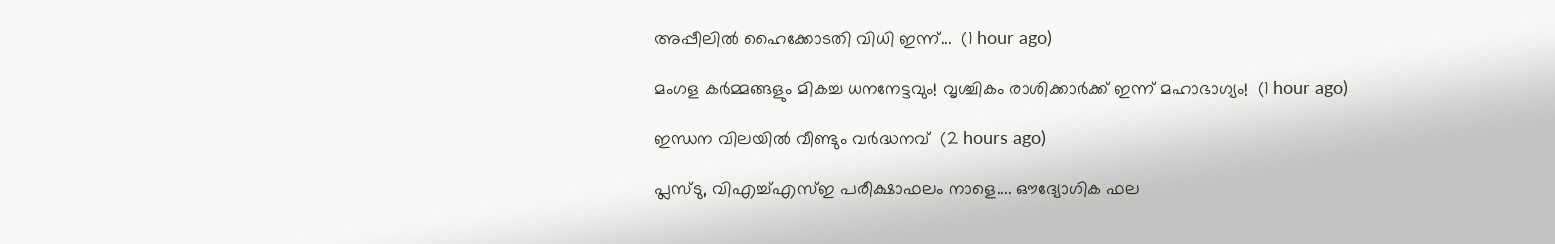അപ്പീലിൽ ഹൈക്കോടതി വിധി ഇന്ന്...  (1 hour ago)

മംഗള കർമ്മങ്ങളും മികച്ച ധനനേട്ടവും! വൃശ്ചികം രാശിക്കാർക്ക് ഇന്ന് മഹാഭാഗ്യം!  (1 hour ago)

ഇന്ധന വിലയിൽ വീണ്ടും വർദ്ധനവ്  (2 hours ago)

പ്ലസ്ടു, വിഎച്ച്എസ്ഇ പരീക്ഷാഫലം നാളെ.... ഔദ്യോഗിക ഫല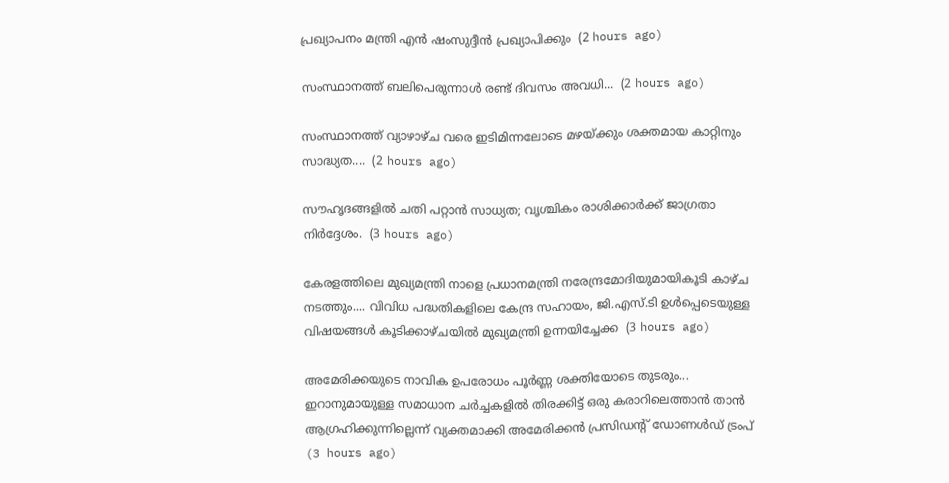പ്രഖ്യാപനം മന്ത്രി എൻ ഷംസുദ്ദീൻ പ്രഖ്യാപിക്കും  (2 hours ago)

സംസ്ഥാനത്ത് ബലിപെരുന്നാൾ രണ്ട് ദിവസം അവധി...  (2 hours ago)

സംസ്ഥാനത്ത് വ്യാഴാഴ്ച വരെ ഇടിമിന്നലോടെ മഴയ്ക്കും ശക്തമായ കാറ്റിനും സാദ്ധ്യത....  (2 hours ago)

സൗഹൃദങ്ങളിൽ ചതി പറ്റാൻ സാധ്യത; വൃശ്ചികം രാശിക്കാർക്ക് ജാഗ്രതാ നിർദ്ദേശം.  (3 hours ago)

കേരളത്തിലെ മുഖ്യമന്ത്രി നാളെ പ്രധാനമന്ത്രി നരേന്ദ്രമോദിയുമായികൂടി കാഴ്ച നടത്തും.... വിവിധ പദ്ധതികളിലെ കേന്ദ്ര സഹായം, ജി.എസ്.ടി ഉൾപ്പെടെയുള്ള വിഷയങ്ങൾ കൂടിക്കാഴ്ചയിൽ മുഖ്യമന്ത്രി ഉന്നയിച്ചേക്ക  (3 hours ago)

അമേരിക്കയുടെ നാവിക ഉപരോധം പൂർണ്ണ ശക്തിയോടെ തുടരും... ഇറാനുമായുള്ള സമാധാന ചർച്ചകളിൽ തിരക്കിട്ട് ഒരു കരാറിലെത്താൻ താൻ ആഗ്രഹിക്കുന്നില്ലെന്ന് വ്യക്തമാക്കി അമേരിക്കൻ പ്രസിഡന്റ് ഡോണൾഡ് ട്രംപ്  (3 hours ago)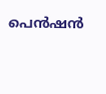പെന്‍ഷന്‍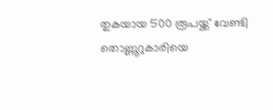തുകയായ 500 രൂപയ്ക്ക് വേണ്ടി തൊണ്ണൂറുകാരിയെ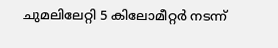ചുമലിലേറ്റി 5 കിലോമീറ്റര്‍ നടന്ന്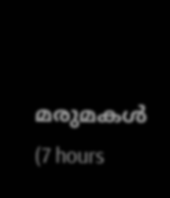മരുമകള്‍  (7 hours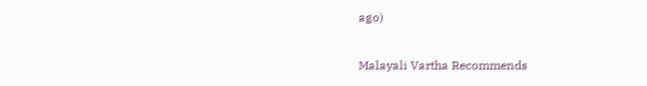ago)

Malayali Vartha Recommends